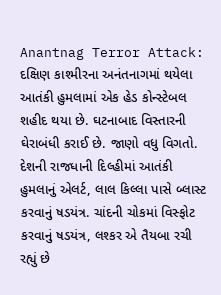Anantnag Terror Attack: દક્ષિણ કાશ્મીરના અનંતનાગમાં થયેલા આતંકી હુમલામાં એક હેડ કોન્સ્ટેબલ શહીદ થયા છે. ઘટનાબાદ વિસ્તારની ઘેરાબંધી કરાઈ છે. જાણો વધુ વિગતો.
દેશની રાજધાની દિલ્હીમાં આતંકી હુમલાનું એલર્ટ, લાલ કિલ્લા પાસે બ્લાસ્ટ કરવાનું ષડયંત્ર. ચાંદની ચોકમાં વિસ્ફોટ કરવાનું ષડયંત્ર, લશ્કર એ તૈયબા રચી રહ્યું છે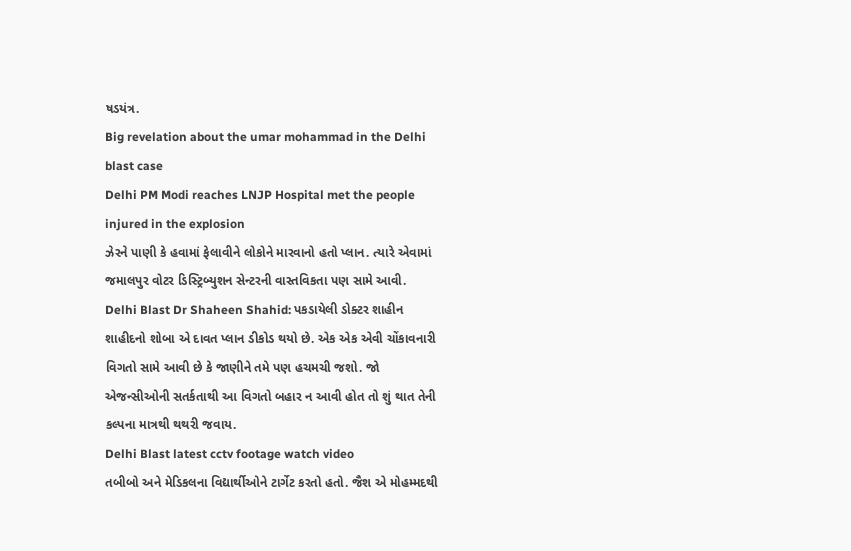ષડયંત્ર.
Big revelation about the umar mohammad in the Delhi blast case
Delhi PM Modi reaches LNJP Hospital met the people injured in the explosion
ઝેરને પાણી કે હવામાં ફેલાવીને લોકોને મારવાનો હતો પ્લાન. ત્યારે એવામાં જમાલપુર વોટર ડિસ્ટ્રિબ્યુશન સેન્ટરની વાસ્તવિકતા પણ સામે આવી.
Delhi Blast Dr Shaheen Shahid: પકડાયેલી ડોક્ટર શાહીન શાહીદનો શોબા એ દાવત પ્લાન ડીકોડ થયો છે. એક એક એવી ચોંકાવનારી વિગતો સામે આવી છે કે જાણીને તમે પણ હચમચી જશો. જો એજન્સીઓની સતર્કતાથી આ વિગતો બહાર ન આવી હોત તો શું થાત તેની કલ્પના માત્રથી થથરી જવાય.
Delhi Blast latest cctv footage watch video
તબીબો અને મેડિકલના વિદ્યાર્થીઓને ટાર્ગેટ કરતો હતો. જૈશ એ મોહમ્મદથી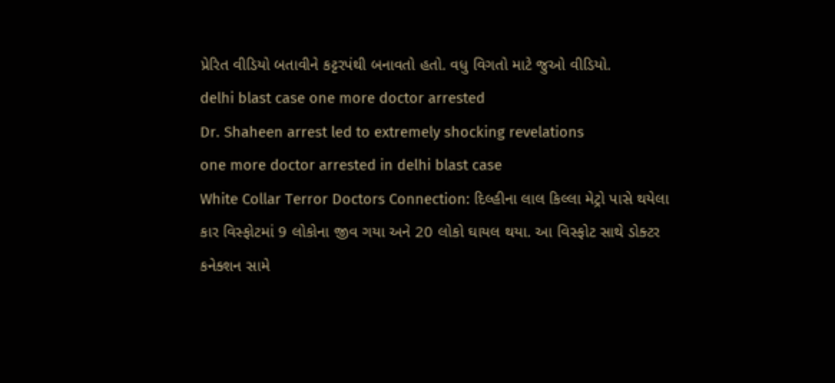પ્રેરિત વીડિયો બતાવીને કટ્ટરપંથી બનાવતો હતો. વધુ વિગતો માટે જુઓ વીડિયો.
delhi blast case one more doctor arrested
Dr. Shaheen arrest led to extremely shocking revelations
one more doctor arrested in delhi blast case
White Collar Terror Doctors Connection: દિલ્હીના લાલ કિલ્લા મેટ્રો પાસે થયેલા કાર વિસ્ફોટમાં 9 લોકોના જીવ ગયા અને 20 લોકો ઘાયલ થયા. આ વિસ્ફોટ સાથે ડોક્ટર કનેક્શન સામે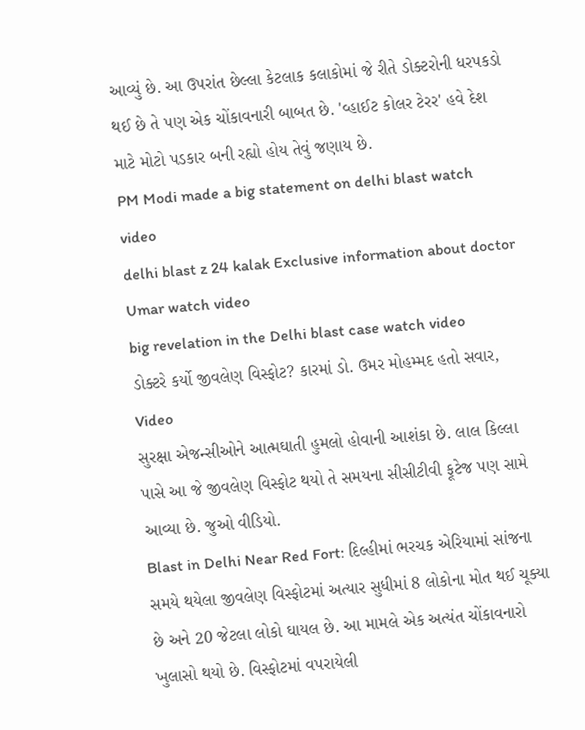આવ્યું છે. આ ઉપરાંત છેલ્લા કેટલાક કલાકોમાં જે રીતે ડોક્ટરોની ધરપકડો થઈ છે તે પણ એક ચોંકાવનારી બાબત છે. 'વ્હાઈટ કોલર ટેરર' હવે દેશ માટે મોટો પડકાર બની રહ્યો હોય તેવું જણાય છે.
PM Modi made a big statement on delhi blast watch video
delhi blast z 24 kalak Exclusive information about doctor Umar watch video
big revelation in the Delhi blast case watch video
ડોક્ટરે કર્યો જીવલેણ વિસ્ફોટ? કારમાં ડો. ઉમર મોહમ્મદ હતો સવાર, Video
સુરક્ષા એજન્સીઓને આત્મઘાતી હુમલો હોવાની આશંકા છે. લાલ કિલ્લા પાસે આ જે જીવલેણ વિસ્ફોટ થયો તે સમયના સીસીટીવી ફૂટેજ પણ સામે આવ્યા છે. જુઓ વીડિયો.
Blast in Delhi Near Red Fort: દિલ્હીમાં ભરચક એરિયામાં સાંજના સમયે થયેલા જીવલેણ વિસ્ફોટમાં અત્યાર સુધીમાં 8 લોકોના મોત થઈ ચૂક્યા છે અને 20 જેટલા લોકો ઘાયલ છે. આ મામલે એક અત્યંત ચોંકાવનારો ખુલાસો થયો છે. વિસ્ફોટમાં વપરાયેલી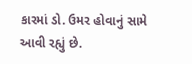કારમાં ડો. ઉમર હોવાનું સામે આવી રહ્યું છે.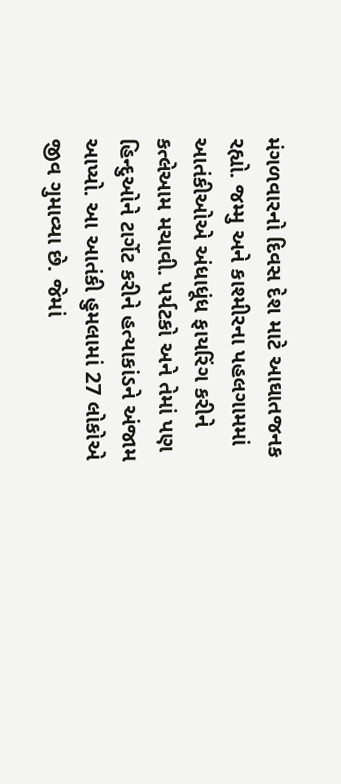મંગળવારનો દિવસ દેશ માટે આઘાતજનક રહ્યો. જમ્મુ અને કાશ્મીરના પહલગામમાં આતંકીઓએ અંધાધૂંધ ફાયરિંગ કરીને કત્લેઆમ મચાવી. પર્યટકો અને તેમાં પણ હિન્દુઓને ટાર્ગેટ કરીને હત્યાકાંડને અંજામ આપ્યો. આ આતંકી હુમલામાં 27 લોકોએ જીવ ગુમાવ્યા છે. જેમાં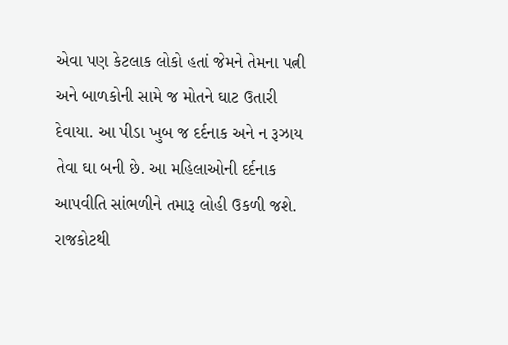એવા પણ કેટલાક લોકો હતાં જેમને તેમના પત્ની અને બાળકોની સામે જ મોતને ઘાટ ઉતારી દેવાયા. આ પીડા ખુબ જ દર્દનાક અને ન રૂઝાય તેવા ઘા બની છે. આ મહિલાઓની દર્દનાક આપવીતિ સાંભળીને તમારૂ લોહી ઉકળી જશે.
રાજકોટથી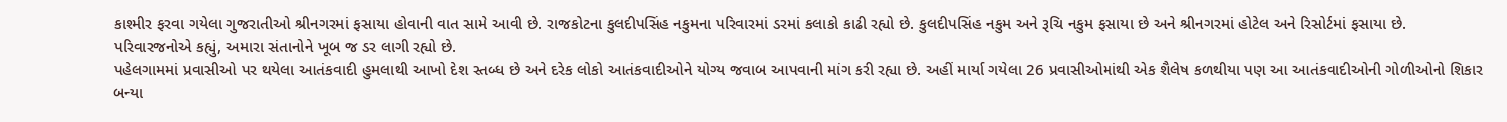કાશ્મીર ફરવા ગયેલા ગુજરાતીઓ શ્રીનગરમાં ફસાયા હોવાની વાત સામે આવી છે. રાજકોટના કુલદીપસિંહ નકુમના પરિવારમાં ડરમાં કલાકો કાઢી રહ્યો છે. કુલદીપસિંહ નકુમ અને રૂચિ નકુમ ફસાયા છે અને શ્રીનગરમાં હોટેલ અને રિસોર્ટમાં ફસાયા છે. પરિવારજનોએ કહ્યું, અમારા સંતાનોને ખૂબ જ ડર લાગી રહ્યો છે.
પહેલગામમાં પ્રવાસીઓ પર થયેલા આતંકવાદી હુમલાથી આખો દેશ સ્તબ્ધ છે અને દરેક લોકો આતંકવાદીઓને યોગ્ય જવાબ આપવાની માંગ કરી રહ્યા છે. અહીં માર્યા ગયેલા 26 પ્રવાસીઓમાંથી એક શૈલેષ કળથીયા પણ આ આતંકવાદીઓની ગોળીઓનો શિકાર બન્યા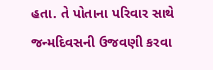હતા. તે પોતાના પરિવાર સાથે જન્મદિવસની ઉજવણી કરવા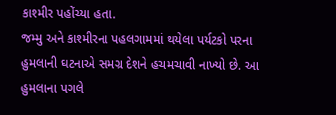કાશ્મીર પહોંચ્યા હતા.
જમ્મુ અને કાશ્મીરના પહલગામમાં થયેલા પર્યટકો પરના હુમલાની ઘટનાએ સમગ્ર દેશને હચમચાવી નાખ્યો છે. આ હુમલાના પગલે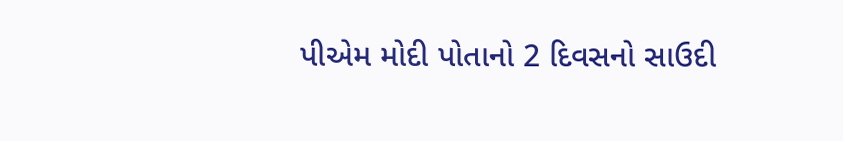પીએમ મોદી પોતાનો 2 દિવસનો સાઉદી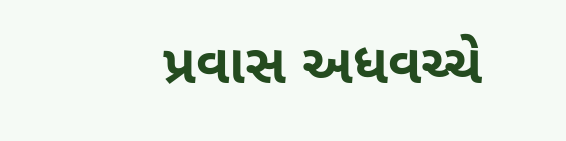પ્રવાસ અધવચ્ચે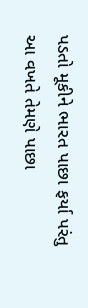પડતો મૂકીને ભારત પાછા ફર્યા પરંતુ આ વખતે તેમણે પાછા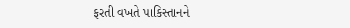ફરતી વખતે પાકિસ્તાનને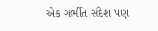એક ગર્ભીત સંદેશ પણ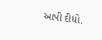આપી દીધો.